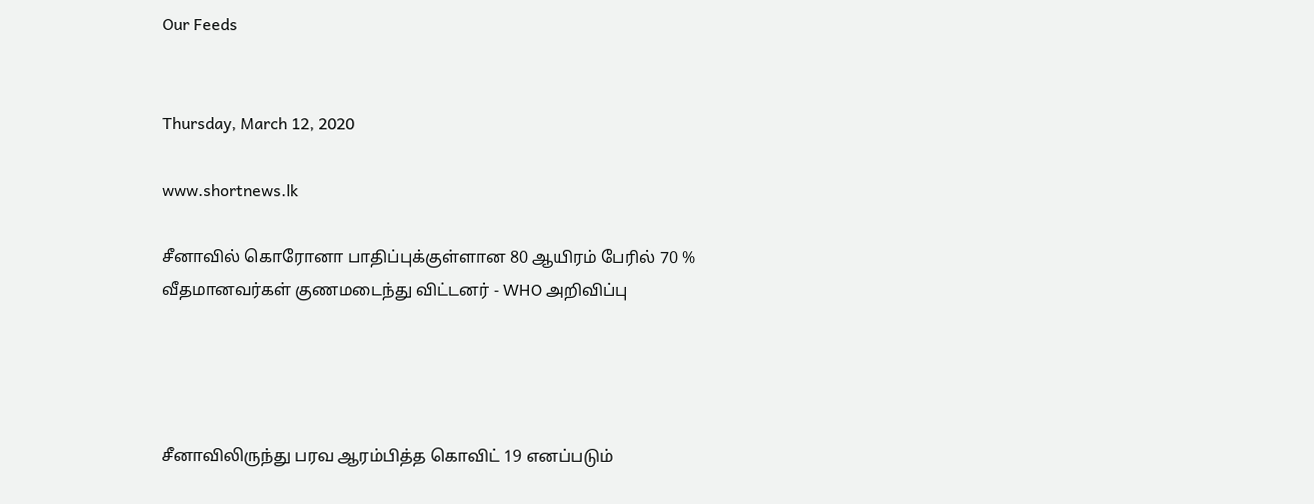Our Feeds


Thursday, March 12, 2020

www.shortnews.lk

சீனாவில் கொரோனா பாதிப்புக்குள்ளான 80 ஆயிரம் பேரில் 70 % வீதமானவர்கள் குணமடைந்து விட்டனர் - WHO அறிவிப்பு




சீனாவிலிருந்து பரவ ஆரம்பித்த கொவிட் 19 எனப்படும்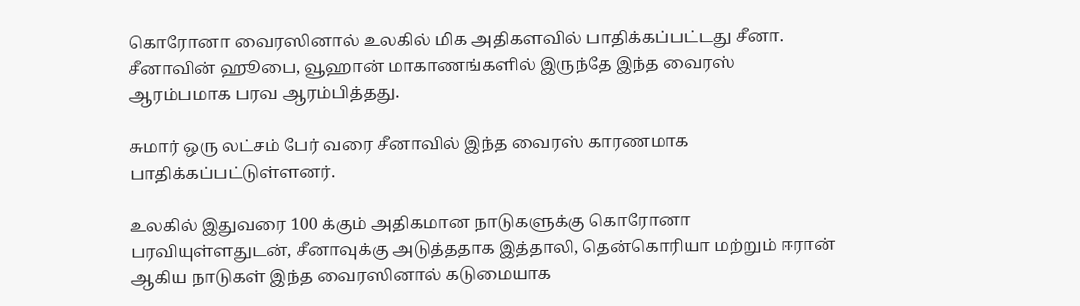கொரோனா வைரஸினால் உலகில் மிக அதிகளவில் பாதிக்கப்பட்டது சீனா. சீனாவின் ஹூபை, வூஹான் மாகாணங்களில் இருந்தே இந்த வைரஸ் ஆரம்பமாக பரவ ஆரம்பித்தது.

சுமார் ஒரு லட்சம் பேர் வரை சீனாவில் இந்த வைரஸ் காரணமாக பாதிக்கப்பட்டுள்ளனர்.

உலகில் இதுவரை 100 க்கும் அதிகமான நாடுகளுக்கு கொரோனா பரவியுள்ளதுடன், சீனாவுக்கு அடுத்ததாக இத்தாலி, தென்கொரியா மற்றும் ஈரான் ஆகிய நாடுகள் இந்த வைரஸினால் கடுமையாக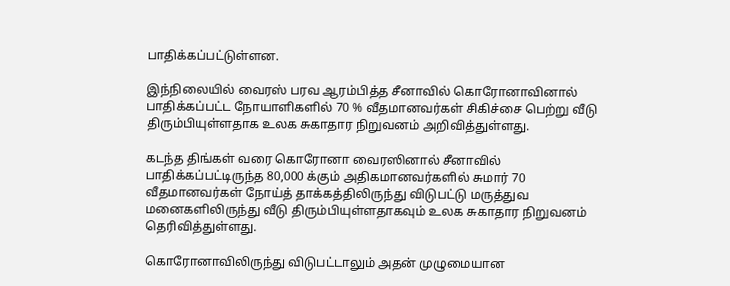பாதிக்கப்பட்டுள்ளன.

இந்நிலையில் வைரஸ் பரவ ஆரம்பித்த சீனாவில் கொரோனாவினால் பாதிக்கப்பட்ட நோயாளிகளில் 70 % வீதமானவர்கள் சிகிச்சை பெற்று வீடு திரும்பியுள்ளதாக உலக சுகாதார நிறுவனம் அறிவித்துள்ளது.

கடந்த திங்கள் வரை கொரோனா வைரஸினால் சீனாவில் பாதிக்கப்பட்டிருந்த 80,000 க்கும் அதிகமானவர்களில் சுமார் 70 வீதமானவர்கள் நோய்த் தாக்கத்திலிருந்து விடுபட்டு மருத்துவ மனைகளிலிருந்து வீடு திரும்பியுள்ளதாகவும் உலக சுகாதார நிறுவனம் தெரிவித்துள்ளது.

கொரோனாவிலிருந்து விடுபட்டாலும் அதன் முழுமையான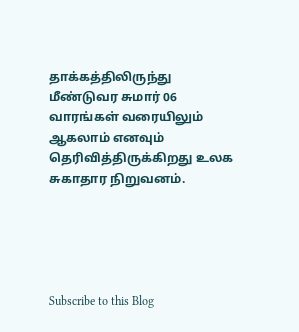தாக்கத்திலிருந்து மீண்டுவர சுமார் 06 வாரங்கள் வரையிலும் ஆகலாம் எனவும் தெரிவித்திருக்கிறது உலக சுகாதார நிறுவனம்.





Subscribe to this Blog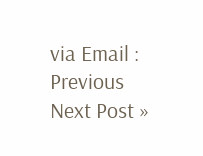via Email :
Previous
Next Post »